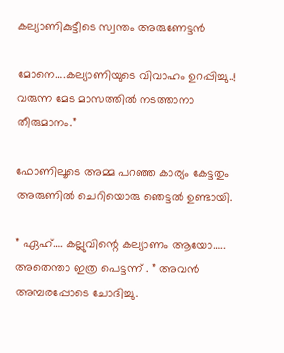കല്യാണികുട്ടീടെ സ്വന്തം അരുണേട്ടൻ

മോനെ….കല്യാണിയുടെ വിവാഹം ഉറപ്പിച്ചു..! വരുന്ന മേട മാസത്തിൽ നടത്താനാ തീരുമാനം.”

ഫോണിലൂടെ അമ്മ പറഞ്ഞ കാര്യം കേട്ടതും അരുണിൽ ചെറിയൊരു ഞെട്ടൽ ഉണ്ടായി.

” ഏഹ്…. കല്ലുവിന്റെ കല്യാണം ആയോ….. അതെന്താ ഇത്ര പെട്ടന്ന് . ” അവൻ അമ്പരപ്പോടെ ചോദിച്ചു.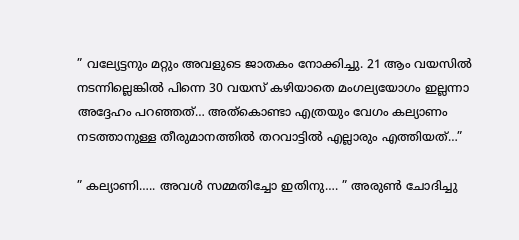” വല്യേട്ടനും മറ്റും അവളുടെ ജാതകം നോക്കിച്ചു. 21 ആം വയസിൽ നടന്നില്ലെങ്കിൽ പിന്നെ 30 വയസ് കഴിയാതെ മംഗല്യയോഗം ഇല്ലന്നാ അദ്ദേഹം പറഞ്ഞത്… അത്കൊണ്ടാ എത്രയും വേഗം കല്യാണം നടത്താനുള്ള തീരുമാനത്തിൽ തറവാട്ടിൽ എല്ലാരും എത്തിയത്…”

” കല്യാണി….. അവൾ സമ്മതിച്ചോ ഇതിനു…. ” അരുൺ ചോദിച്ചു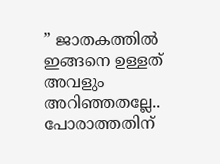” ജാതകത്തിൽ ഇങ്ങനെ ഉള്ളത് അവളും അറിഞ്ഞതല്ലേ.. പോരാത്തതിന്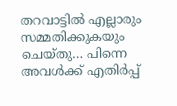തറവാട്ടിൽ എല്ലാരും സമ്മതിക്കുകയും ചെയ്തു… പിന്നെ അവൾക്ക് എതിർപ്പ്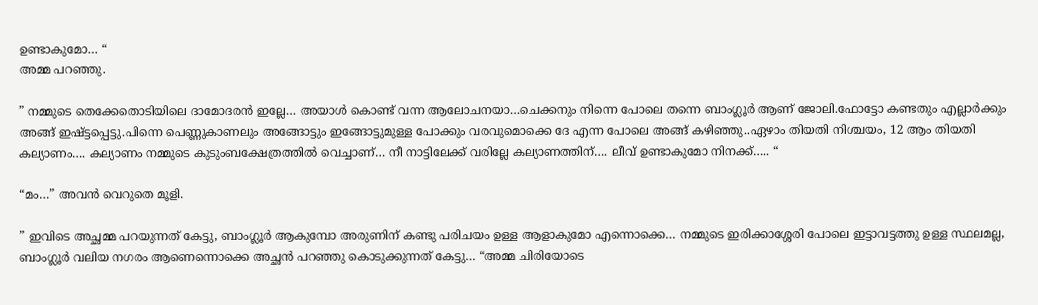ഉണ്ടാകുമോ… “
അമ്മ പറഞ്ഞു.

” നമ്മുടെ തെക്കേതൊടിയിലെ ദാമോദരൻ ഇല്ലേ… അയാൾ കൊണ്ട് വന്ന ആലോചനയാ…ചെക്കനും നിന്നെ പോലെ തന്നെ ബാംഗ്ലൂർ ആണ് ജോലി.ഫോട്ടോ കണ്ടതും എല്ലാർക്കും അങ്ങ് ഇഷ്ട്ടപ്പെട്ടു.പിന്നെ പെണ്ണുകാണലും അങ്ങോട്ടും ഇങ്ങോട്ടുമുള്ള പോക്കും വരവുമൊക്കെ ദേ എന്ന പോലെ അങ്ങ് കഴിഞ്ഞു..ഏഴാം തിയതി നിശ്ചയം, 12 ആം തിയതി കല്യാണം…. കല്യാണം നമ്മുടെ കുടുംബക്ഷേത്രത്തിൽ വെച്ചാണ്… നീ നാട്ടിലേക്ക് വരില്ലേ കല്യാണത്തിന്…. ലീവ് ഉണ്ടാകുമോ നിനക്ക്….. “

“മം…” അവൻ വെറുതെ മൂളി.

” ഇവിടെ അച്ഛമ്മ പറയുന്നത് കേട്ടു, ബാംഗ്ലൂർ ആകുമ്പോ അരുണിന് കണ്ടു പരിചയം ഉള്ള ആളാകുമോ എന്നൊക്കെ… നമ്മുടെ ഇരിക്കാശ്ശേരി പോലെ ഇട്ടാവട്ടത്തു ഉള്ള സ്ഥലമല്ല, ബാംഗ്ലൂർ വലിയ നഗരം ആണെന്നൊക്കെ അച്ഛൻ പറഞ്ഞു കൊടുക്കുന്നത് കേട്ടു… “അമ്മ ചിരിയോടെ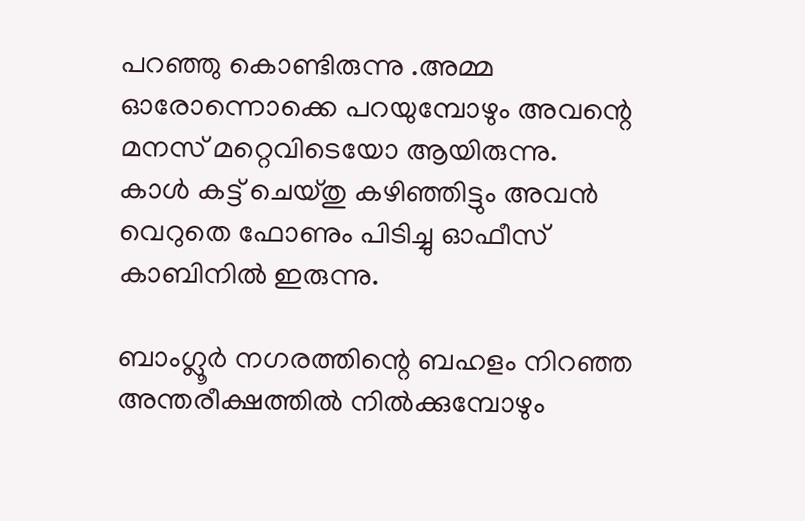പറഞ്ഞു കൊണ്ടിരുന്നു .അമ്മ ഓരോന്നൊക്കെ പറയുമ്പോഴും അവന്റെ മനസ് മറ്റെവിടെയോ ആയിരുന്നു.
കാൾ കട്ട്‌ ചെയ്തു കഴിഞ്ഞിട്ടും അവൻ വെറുതെ ഫോണും പിടിച്ചു ഓഫീസ് കാബിനിൽ ഇരുന്നു.

ബാംഗ്ലൂർ നഗരത്തിന്റെ ബഹളം നിറഞ്ഞ അന്തരീക്ഷത്തിൽ നിൽക്കുമ്പോഴും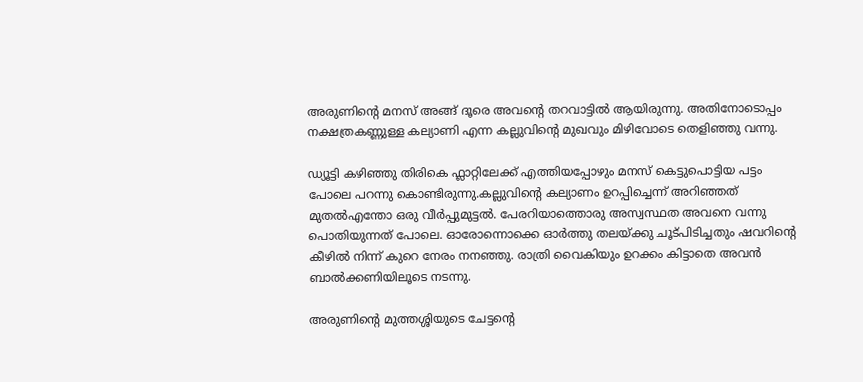അരുണിന്റെ മനസ് അങ്ങ് ദൂരെ അവന്റെ തറവാട്ടിൽ ആയിരുന്നു. അതിനോടൊപ്പം നക്ഷത്രകണ്ണുള്ള കല്യാണി എന്ന കല്ലുവിന്റെ മുഖവും മിഴിവോടെ തെളിഞ്ഞു വന്നു.

ഡ്യൂട്ടി കഴിഞ്ഞു തിരികെ ഫ്ലാറ്റിലേക്ക് എത്തിയപ്പോഴും മനസ് കെട്ടുപൊട്ടിയ പട്ടം പോലെ പറന്നു കൊണ്ടിരുന്നു.കല്ലുവിന്റെ കല്യാണം ഉറപ്പിച്ചെന്ന് അറിഞ്ഞത് മുതൽഎന്തോ ഒരു വീർപ്പുമുട്ടൽ. പേരറിയാത്തൊരു അസ്വസ്ഥത അവനെ വന്നു പൊതിയുന്നത് പോലെ. ഓരോന്നൊക്കെ ഓർത്തു തലയ്ക്കു ചൂട്പിടിച്ചതും ഷവറിന്റെ കീഴിൽ നിന്ന് കുറെ നേരം നനഞ്ഞു. രാത്രി വൈകിയും ഉറക്കം കിട്ടാതെ അവൻ ബാൽക്കണിയിലൂടെ നടന്നു.

അരുണിന്റെ മുത്തശ്ശിയുടെ ചേട്ടന്റെ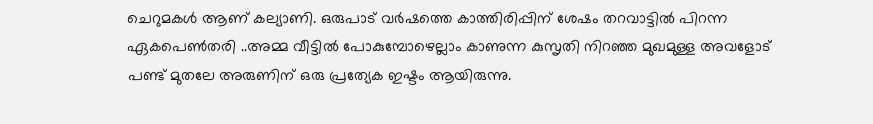ചെറുമകൾ ആണ് കല്യാണി. ഒരുപാട് വർഷത്തെ കാത്തിരിപ്പിന് ശേഷം തറവാട്ടിൽ പിറന്ന ഏകപെൺതരി ..അമ്മ വീട്ടിൽ പോകുമ്പോഴെല്ലാം കാണുന്ന കുസൃതി നിറഞ്ഞ മുഖമുള്ള അവളോട് പണ്ട് മുതലേ അരുണിന് ഒരു പ്രത്യേക ഇഷ്ടം ആയിരുന്നു.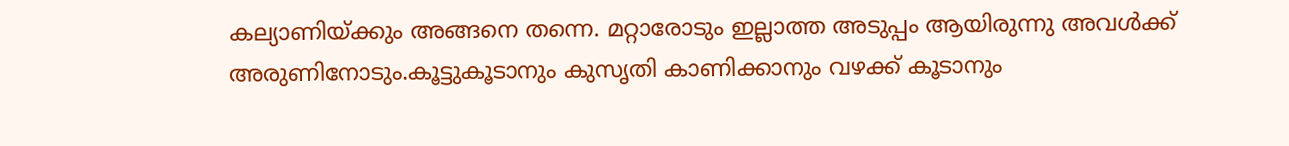കല്യാണിയ്ക്കും അങ്ങനെ തന്നെ. മറ്റാരോടും ഇല്ലാത്ത അടുപ്പം ആയിരുന്നു അവൾക്ക് അരുണിനോടും.കൂട്ടുകൂടാനും കുസൃതി കാണിക്കാനും വഴക്ക് കൂടാനും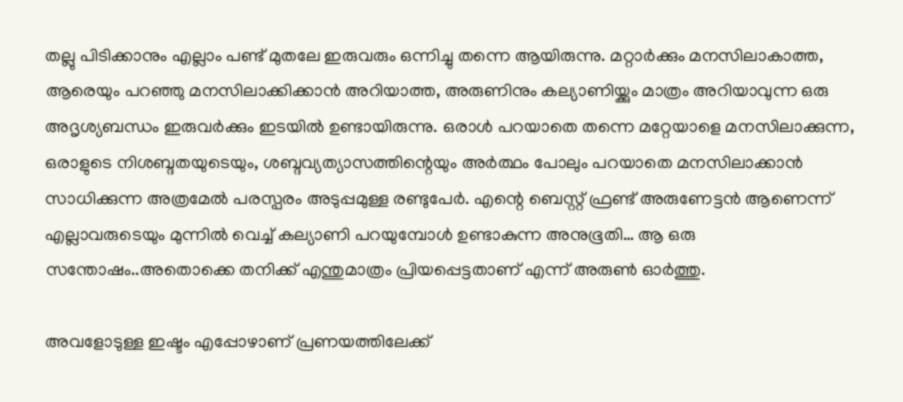തല്ലു പിടിക്കാനും എല്ലാം പണ്ട് മുതലേ ഇരുവരും ഒന്നിച്ചു തന്നെ ആയിരുന്നു. മറ്റാർക്കും മനസിലാകാത്ത, ആരെയും പറഞ്ഞു മനസിലാക്കിക്കാൻ അറിയാത്ത, അരുണിനും കല്യാണിയ്ക്കും മാത്രം അറിയാവുന്ന ഒരു അദൃശ്യബന്ധം ഇരുവർക്കും ഇടയിൽ ഉണ്ടായിരുന്നു. ഒരാൾ പറയാതെ തന്നെ മറ്റേയാളെ മനസിലാക്കുന്ന, ഒരാളുടെ നിശബ്ദതയുടെയും, ശബ്ദവ്യത്യാസത്തിന്റെയും അർത്ഥം പോലും പറയാതെ മനസിലാക്കാൻ സാധിക്കുന്ന അത്രമേൽ പരസ്പരം അടുപ്പമുള്ള രണ്ടുപേർ. എന്റെ ബെസ്റ്റ് ഫ്രണ്ട് അരുണേട്ടൻ ആണെന്ന് എല്ലാവരുടെയും മുന്നിൽ വെച്ച് കല്യാണി പറയുമ്പോൾ ഉണ്ടാകുന്ന അനുഭൂതി… ആ ഒരു സന്തോഷം..അതൊക്കെ തനിക്ക് എന്തുമാത്രം പ്രിയപ്പെട്ടതാണ് എന്ന് അരുൺ ഓർത്തു.

അവളോടുള്ള ഇഷ്ടം എപ്പോഴാണ് പ്രണയത്തിലേക്ക്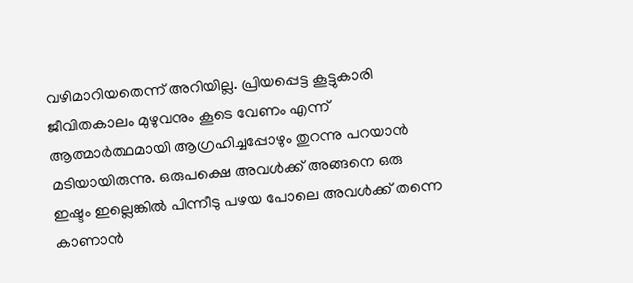വഴിമാറിയതെന്ന് അറിയില്ല. പ്രിയപ്പെട്ട കൂട്ടുകാരി ജീവിതകാലം മുഴുവനും കൂടെ വേണം എന്ന് ആത്മാർത്ഥമായി ആഗ്രഹിച്ചപ്പോഴും തുറന്നു പറയാൻ മടിയായിരുന്നു. ഒരുപക്ഷെ അവൾക്ക് അങ്ങനെ ഒരു ഇഷ്ടം ഇല്ലെങ്കിൽ പിന്നീടു പഴയ പോലെ അവൾക്ക് തന്നെ കാണാൻ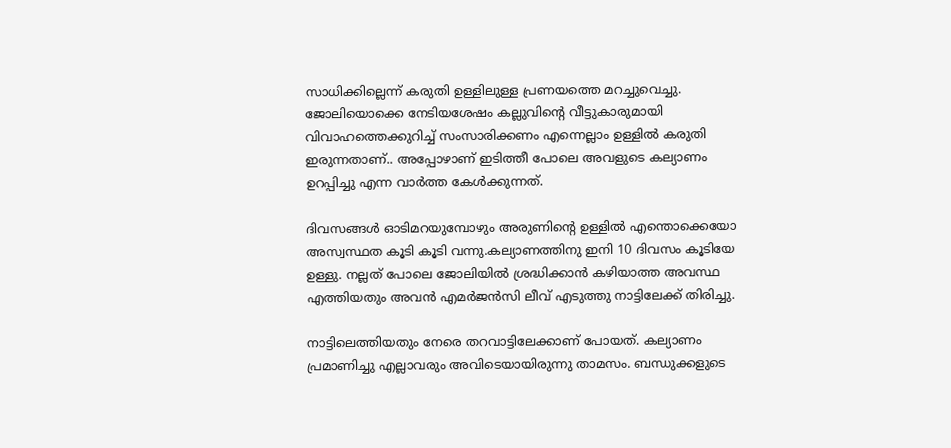സാധിക്കില്ലെന്ന് കരുതി ഉള്ളിലുള്ള പ്രണയത്തെ മറച്ചുവെച്ചു. ജോലിയൊക്കെ നേടിയശേഷം കല്ലുവിന്റെ വീട്ടുകാരുമായി വിവാഹത്തെക്കുറിച്ച് സംസാരിക്കണം എന്നെല്ലാം ഉള്ളിൽ കരുതി ഇരുന്നതാണ്.. അപ്പോഴാണ് ഇടിത്തീ പോലെ അവളുടെ കല്യാണം ഉറപ്പിച്ചു എന്ന വാർത്ത കേൾക്കുന്നത്.

ദിവസങ്ങൾ ഓടിമറയുമ്പോഴും അരുണിന്റെ ഉള്ളിൽ എന്തൊക്കെയോ അസ്വസ്ഥത കൂടി കൂടി വന്നു.കല്യാണത്തിനു ഇനി 10 ദിവസം കൂടിയേ ഉള്ളു. നല്ലത് പോലെ ജോലിയിൽ ശ്രദ്ധിക്കാൻ കഴിയാത്ത അവസ്ഥ എത്തിയതും അവൻ എമർജൻസി ലീവ് എടുത്തു നാട്ടിലേക്ക് തിരിച്ചു.

നാട്ടിലെത്തിയതും നേരെ തറവാട്ടിലേക്കാണ് പോയത്. കല്യാണം പ്രമാണിച്ചു എല്ലാവരും അവിടെയായിരുന്നു താമസം. ബന്ധുക്കളുടെ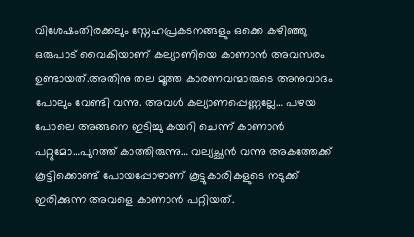വിശേഷംതിരക്കലും സ്നേഹപ്രകടനങ്ങളും ഒക്കെ കഴിഞ്ഞു ഒരുപാട് വൈകിയാണ് കല്യാണിയെ കാണാൻ അവസരം ഉണ്ടായത്.അതിനു തല മൂത്ത കാരണവന്മാരുടെ അനുവാദം പോലും വേണ്ടി വന്നു. അവൾ കല്യാണപ്പെണ്ണല്ലേ… പഴയ പോലെ അങ്ങനെ ഇടിച്ചു കയറി ചെന്ന് കാണാൻ പറ്റുമോ…പുറത്ത് കാത്തിരുന്നു… വല്യച്ഛൻ വന്നു അകത്തേക്ക് കൂട്ടിക്കൊണ്ട് പോയപ്പോഴാണ് കൂട്ടുകാരികളുടെ നടുക്ക് ഇരിക്കുന്ന അവളെ കാണാൻ പറ്റിയത്.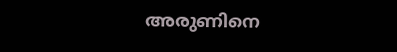അരുണിനെ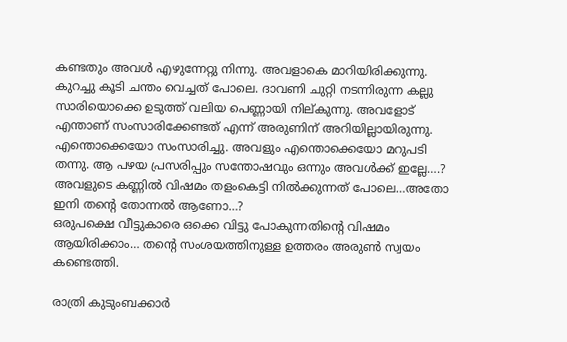കണ്ടതും അവൾ എഴുന്നേറ്റു നിന്നു. അവളാകെ മാറിയിരിക്കുന്നു. കുറച്ചു കൂടി ചന്തം വെച്ചത് പോലെ. ദാവണി ചുറ്റി നടന്നിരുന്ന കല്ലു സാരിയൊക്കെ ഉടുത്ത് വലിയ പെണ്ണായി നില്കുന്നു. അവളോട് എന്താണ് സംസാരിക്കേണ്ടത് എന്ന് അരുണിന് അറിയില്ലായിരുന്നു. എന്തൊക്കെയോ സംസാരിച്ചു. അവളും എന്തൊക്കെയോ മറുപടി തന്നു. ആ പഴയ പ്രസരിപ്പും സന്തോഷവും ഒന്നും അവൾക്ക് ഇല്ലേ….? അവളുടെ കണ്ണിൽ വിഷമം തളംകെട്ടി നിൽക്കുന്നത് പോലെ…അതോ ഇനി തന്റെ തോന്നൽ ആണോ…?
ഒരുപക്ഷെ വീട്ടുകാരെ ഒക്കെ വിട്ടു പോകുന്നതിന്റെ വിഷമം ആയിരിക്കാം… തന്റെ സംശയത്തിനുള്ള ഉത്തരം അരുൺ സ്വയം കണ്ടെത്തി.

രാത്രി കുടുംബക്കാർ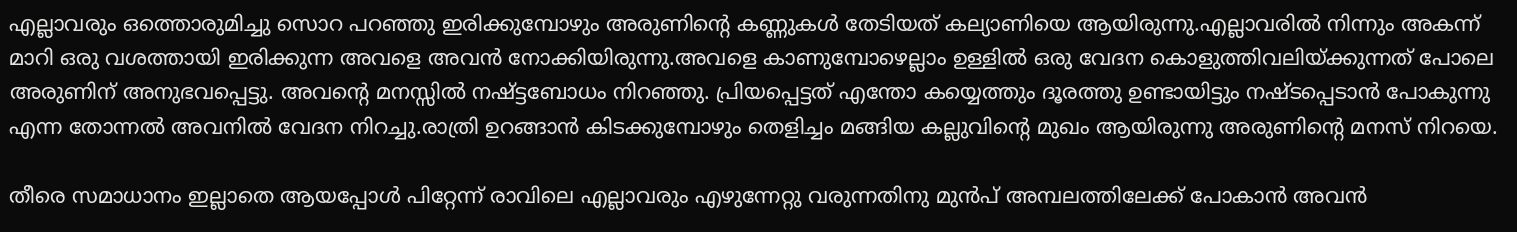എല്ലാവരും ഒത്തൊരുമിച്ചു സൊറ പറഞ്ഞു ഇരിക്കുമ്പോഴും അരുണിന്റെ കണ്ണുകൾ തേടിയത് കല്യാണിയെ ആയിരുന്നു.എല്ലാവരിൽ നിന്നും അകന്ന് മാറി ഒരു വശത്തായി ഇരിക്കുന്ന അവളെ അവൻ നോക്കിയിരുന്നു.അവളെ കാണുമ്പോഴെല്ലാം ഉള്ളിൽ ഒരു വേദന കൊളുത്തിവലിയ്ക്കുന്നത് പോലെ അരുണിന് അനുഭവപ്പെട്ടു. അവന്റെ മനസ്സിൽ നഷ്ട്ടബോധം നിറഞ്ഞു. പ്രിയപ്പെട്ടത് എന്തോ കയ്യെത്തും ദൂരത്തു ഉണ്ടായിട്ടും നഷ്ടപ്പെടാൻ പോകുന്നു എന്ന തോന്നൽ അവനിൽ വേദന നിറച്ചു.രാത്രി ഉറങ്ങാൻ കിടക്കുമ്പോഴും തെളിച്ചം മങ്ങിയ കല്ലുവിന്റെ മുഖം ആയിരുന്നു അരുണിന്റെ മനസ് നിറയെ.

തീരെ സമാധാനം ഇല്ലാതെ ആയപ്പോൾ പിറ്റേന്ന് രാവിലെ എല്ലാവരും എഴുന്നേറ്റു വരുന്നതിനു മുൻപ് അമ്പലത്തിലേക്ക് പോകാൻ അവൻ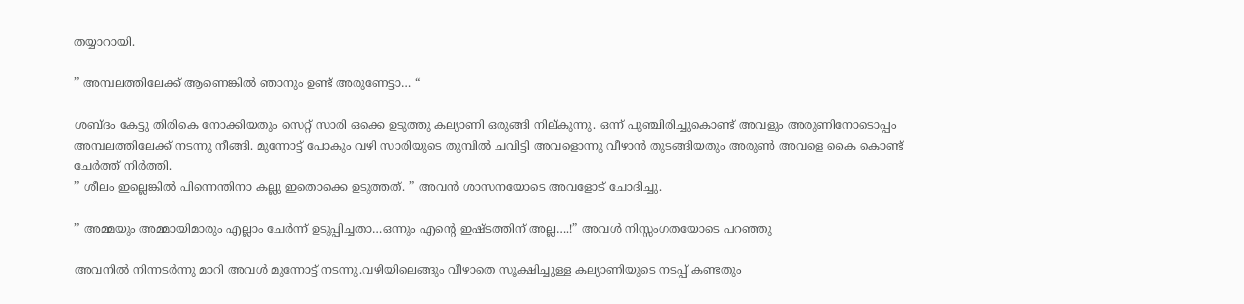തയ്യാറായി.

” അമ്പലത്തിലേക്ക് ആണെങ്കിൽ ഞാനും ഉണ്ട് അരുണേട്ടാ… “

ശബ്ദം കേട്ടു തിരികെ നോക്കിയതും സെറ്റ് സാരി ഒക്കെ ഉടുത്തു കല്യാണി ഒരുങ്ങി നില്കുന്നു. ഒന്ന് പുഞ്ചിരിച്ചുകൊണ്ട് അവളും അരുണിനോടൊപ്പം അമ്പലത്തിലേക്ക് നടന്നു നീങ്ങി. മുന്നോട്ട് പോകും വഴി സാരിയുടെ തുമ്പിൽ ചവിട്ടി അവളൊന്നു വീഴാൻ തുടങ്ങിയതും അരുൺ അവളെ കൈ കൊണ്ട് ചേർത്ത് നിർത്തി.
” ശീലം ഇല്ലെങ്കിൽ പിന്നെന്തിനാ കല്ലു ഇതൊക്കെ ഉടുത്തത്. ” അവൻ ശാസനയോടെ അവളോട് ചോദിച്ചു.

” അമ്മയും അമ്മായിമാരും എല്ലാം ചേർന്ന് ഉടുപ്പിച്ചതാ…ഒന്നും എന്റെ ഇഷ്ടത്തിന് അല്ല….!” അവൾ നിസ്സംഗതയോടെ പറഞ്ഞു

അവനിൽ നിന്നടർന്നു മാറി അവൾ മുന്നോട്ട് നടന്നു.വഴിയിലെങ്ങും വീഴാതെ സൂക്ഷിച്ചുള്ള കല്യാണിയുടെ നടപ്പ് കണ്ടതും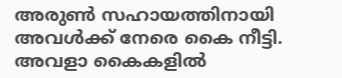അരുൺ സഹായത്തിനായി അവൾക്ക് നേരെ കൈ നീട്ടി. അവളാ കൈകളിൽ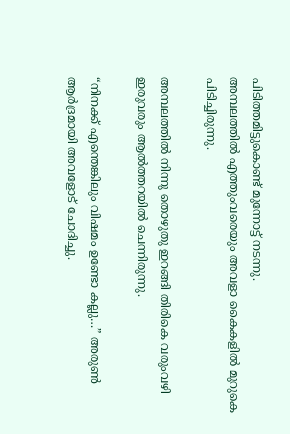പിടിത്തമിട്ടുകൊണ്ട് മുന്നോട്ട് നടന്നു.
അമ്പലത്തിൽ എത്തുംവരെയും അവളാ കൈകളിൽ മുറുകെ പിടിച്ചിരുന്നു.

അമ്പലത്തിൽ നിന്നു തൊഴുതു ഇറങ്ങി തിരികെ വരുംവഴി ഇരുവരും ആൽത്തറയിൽ ചെന്നിരുന്നു.

“നിനക്ക് എന്തെങ്കിലും വിഷമം ഉണ്ടോ കല്ലു…” അരുൺ ആർദ്രമായി അവളോട് ചോദിച്ചു.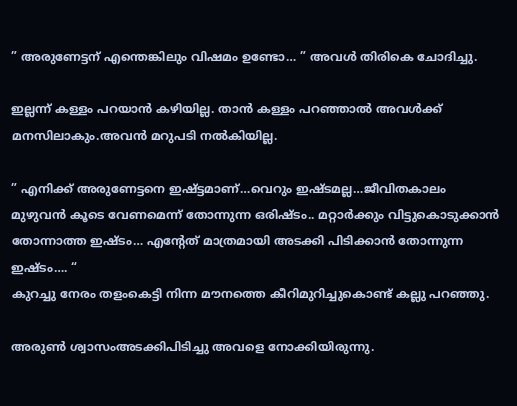” അരുണേട്ടന് എന്തെങ്കിലും വിഷമം ഉണ്ടോ… ” അവൾ തിരികെ ചോദിച്ചു.

ഇല്ലന്ന് കള്ളം പറയാൻ കഴിയില്ല. താൻ കള്ളം പറഞ്ഞാൽ അവൾക്ക് മനസിലാകും.അവൻ മറുപടി നൽകിയില്ല.

” എനിക്ക് അരുണേട്ടനെ ഇഷ്ട്ടമാണ്…വെറും ഇഷ്ടമല്ല…ജീവിതകാലം മുഴുവൻ കൂടെ വേണമെന്ന് തോന്നുന്ന ഒരിഷ്ടം.. മറ്റാർക്കും വിട്ടുകൊടുക്കാൻ തോന്നാത്ത ഇഷ്ടം… എന്റേത് മാത്രമായി അടക്കി പിടിക്കാൻ തോന്നുന്ന ഇഷ്ടം…. “
കുറച്ചു നേരം തളംകെട്ടി നിന്ന മൗനത്തെ കീറിമുറിച്ചുകൊണ്ട് കല്ലു പറഞ്ഞു.

അരുൺ ശ്വാസംഅടക്കിപിടിച്ചു അവളെ നോക്കിയിരുന്നു.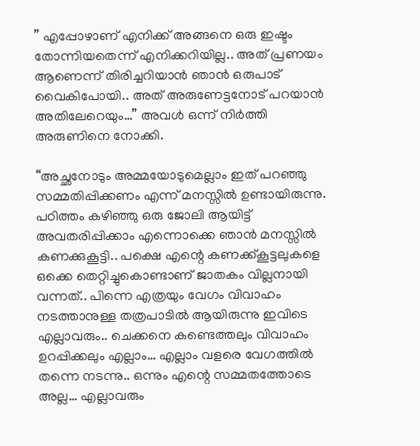” എപ്പോഴാണ് എനിക്ക് അങ്ങനെ ഒരു ഇഷ്ടം തോന്നിയതെന്ന് എനിക്കറിയില്ല.. അത് പ്രണയം ആണെന്ന് തിരിച്ചറിയാൻ ഞാൻ ഒരുപാട് വൈകിപോയി.. അത് അരുണേട്ടനോട് പറയാൻ അതിലേറെയും…” അവൾ ഒന്ന് നിർത്തി അരുണിനെ നോക്കി.

“അച്ഛനോടും അമ്മയോടുമെല്ലാം ഇത് പറഞ്ഞു സമ്മതിപ്പിക്കണം എന്ന് മനസ്സിൽ ഉണ്ടായിരുന്നു. പഠിത്തം കഴിഞ്ഞു ഒരു ജോലി ആയിട്ട് അവതരിപ്പിക്കാം എന്നൊക്കെ ഞാൻ മനസ്സിൽ കണക്കുകൂട്ടി.. പക്ഷെ എന്റെ കണക്ക്കൂട്ടലുകളെ ഒക്കെ തെറ്റിച്ചുകൊണ്ടാണ് ജാതകം വില്ലനായി വന്നത്.. പിന്നെ എത്രയും വേഗം വിവാഹം നടത്താനുള്ള തത്രപാടിൽ ആയിരുന്നു ഇവിടെ എല്ലാവരും.. ചെക്കനെ കണ്ടെത്തലും വിവാഹം ഉറപ്പിക്കലും എല്ലാം… എല്ലാം വളരെ വേഗത്തിൽ തന്നെ നടന്നു.. ഒന്നും എന്റെ സമ്മതത്തോടെ അല്ല… എല്ലാവരും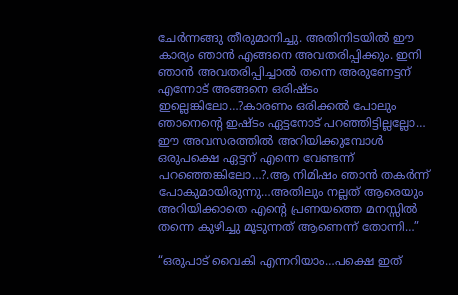ചേർന്നങ്ങു തീരുമാനിച്ചു. അതിനിടയിൽ ഈ കാര്യം ഞാൻ എങ്ങനെ അവതരിപ്പിക്കും. ഇനി ഞാൻ അവതരിപ്പിച്ചാൽ തന്നെ അരുണേട്ടന് എന്നോട് അങ്ങനെ ഒരിഷ്ടം ഇല്ലെങ്കിലോ…?കാരണം ഒരിക്കൽ പോലും ഞാനെന്റെ ഇഷ്ടം ഏട്ടനോട് പറഞ്ഞിട്ടില്ലല്ലോ… ഈ അവസരത്തിൽ അറിയിക്കുമ്പോൾ ഒരുപക്ഷെ ഏട്ടന് എന്നെ വേണ്ടന്ന് പറഞ്ഞെങ്കിലോ…?.ആ നിമിഷം ഞാൻ തകർന്ന് പോകുമായിരുന്നു…അതിലും നല്ലത് ആരെയും അറിയിക്കാതെ എന്റെ പ്രണയത്തെ മനസ്സിൽ തന്നെ കുഴിച്ചു മൂടുന്നത് ആണെന്ന് തോന്നി…”

“ഒരുപാട് വൈകി എന്നറിയാം…പക്ഷെ ഇത്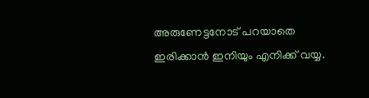അരുണേട്ടനോട് പറയാതെ ഇരിക്കാൻ ഇനിയും എനിക്ക് വയ്യ.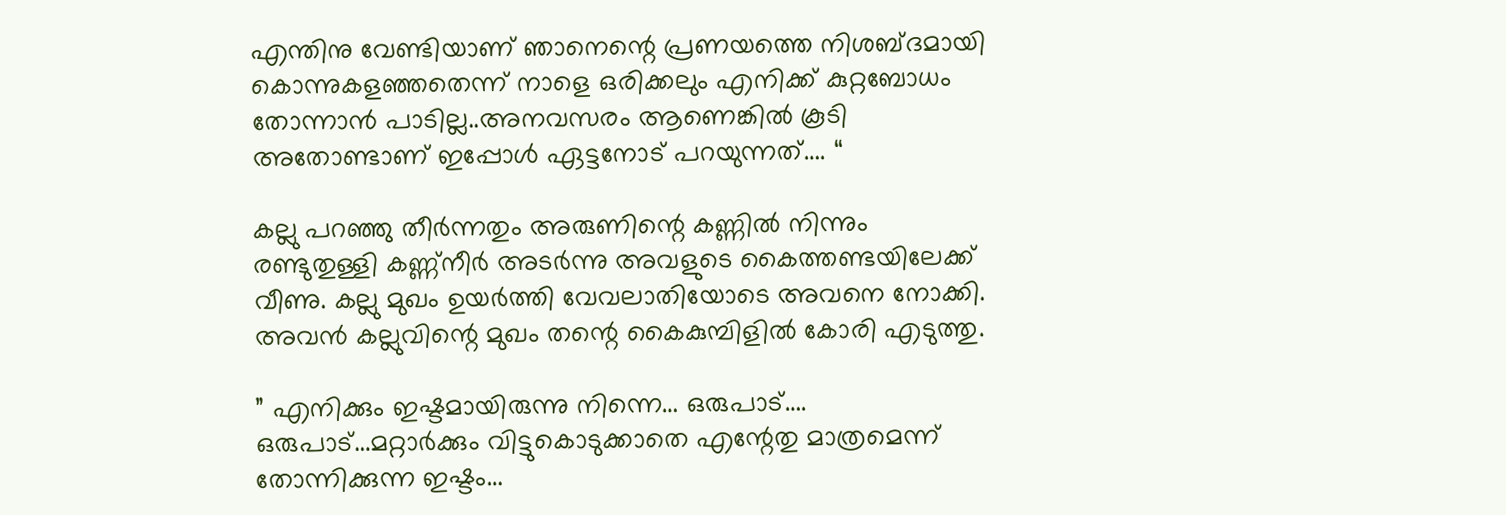എന്തിനു വേണ്ടിയാണ് ഞാനെന്റെ പ്രണയത്തെ നിശബ്ദമായി കൊന്നുകളഞ്ഞതെന്ന് നാളെ ഒരിക്കലും എനിക്ക് കുറ്റബോധം തോന്നാൻ പാടില്ല..അനവസരം ആണെങ്കിൽ കൂടി അതോണ്ടാണ് ഇപ്പോൾ ഏട്ടനോട് പറയുന്നത്…. “

കല്ലു പറഞ്ഞു തീർന്നതും അരുണിന്റെ കണ്ണിൽ നിന്നും രണ്ടുതുള്ളി കണ്ണ്നീർ അടർന്നു അവളുടെ കൈത്തണ്ടയിലേക്ക് വീണു. കല്ലു മുഖം ഉയർത്തി വേവലാതിയോടെ അവനെ നോക്കി. അവൻ കല്ലുവിന്റെ മുഖം തന്റെ കൈകുമ്പിളിൽ കോരി എടുത്തു.

” എനിക്കും ഇഷ്ടമായിരുന്നു നിന്നെ… ഒരുപാട്…. ഒരുപാട്…മറ്റാർക്കും വിട്ടുകൊടുക്കാതെ എന്റേതു മാത്രമെന്ന് തോന്നിക്കുന്ന ഇഷ്ടം…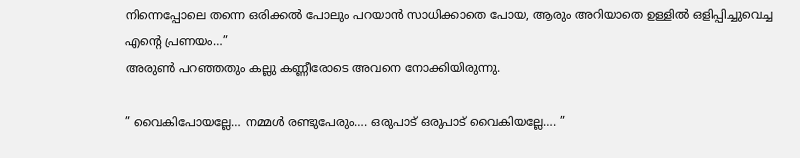നിന്നെപ്പോലെ തന്നെ ഒരിക്കൽ പോലും പറയാൻ സാധിക്കാതെ പോയ, ആരും അറിയാതെ ഉള്ളിൽ ഒളിപ്പിച്ചുവെച്ച എന്റെ പ്രണയം…”
അരുൺ പറഞ്ഞതും കല്ലു കണ്ണീരോടെ അവനെ നോക്കിയിരുന്നു.

” വൈകിപോയല്ലേ… നമ്മൾ രണ്ടുപേരും…. ഒരുപാട് ഒരുപാട് വൈകിയല്ലേ…. ”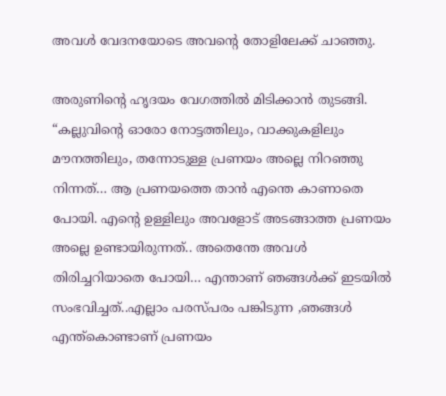അവൾ വേദനയോടെ അവന്റെ തോളിലേക്ക് ചാഞ്ഞു.

അരുണിന്റെ ഹൃദയം വേഗത്തിൽ മിടിക്കാൻ തുടങ്ങി. “കല്ലുവിന്റെ ഓരോ നോട്ടത്തിലും, വാക്കുകളിലും മൗനത്തിലും, തന്നോടുള്ള പ്രണയം അല്ലെ നിറഞ്ഞു നിന്നത്… ആ പ്രണയത്തെ താൻ എന്തെ കാണാതെ പോയി. എന്റെ ഉള്ളിലും അവളോട് അടങ്ങാത്ത പ്രണയം അല്ലെ ഉണ്ടായിരുന്നത്.. അതെന്തേ അവൾ തിരിച്ചറിയാതെ പോയി… എന്താണ് ഞങ്ങൾക്ക് ഇടയിൽ സംഭവിച്ചത്..എല്ലാം പരസ്പരം പങ്കിടുന്ന ,ഞങ്ങൾ എന്ത്കൊണ്ടാണ് പ്രണയം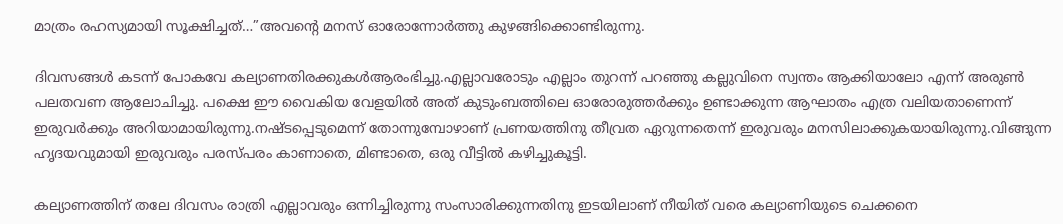മാത്രം രഹസ്യമായി സൂക്ഷിച്ചത്…”അവന്റെ മനസ് ഓരോന്നോർത്തു കുഴങ്ങിക്കൊണ്ടിരുന്നു.

ദിവസങ്ങൾ കടന്ന് പോകവേ കല്യാണതിരക്കുകൾആരംഭിച്ചു.എല്ലാവരോടും എല്ലാം തുറന്ന് പറഞ്ഞു കല്ലുവിനെ സ്വന്തം ആക്കിയാലോ എന്ന് അരുൺ പലതവണ ആലോചിച്ചു. പക്ഷെ ഈ വൈകിയ വേളയിൽ അത് കുടുംബത്തിലെ ഓരോരുത്തർക്കും ഉണ്ടാക്കുന്ന ആഘാതം എത്ര വലിയതാണെന്ന് ഇരുവർക്കും അറിയാമായിരുന്നു.നഷ്ടപ്പെടുമെന്ന് തോന്നുമ്പോഴാണ് പ്രണയത്തിനു തീവ്രത ഏറുന്നതെന്ന് ഇരുവരും മനസിലാക്കുകയായിരുന്നു.വിങ്ങുന്ന ഹൃദയവുമായി ഇരുവരും പരസ്പരം കാണാതെ, മിണ്ടാതെ, ഒരു വീട്ടിൽ കഴിച്ചുകൂട്ടി.

കല്യാണത്തിന് തലേ ദിവസം രാത്രി എല്ലാവരും ഒന്നിച്ചിരുന്നു സംസാരിക്കുന്നതിനു ഇടയിലാണ് നീയിത് വരെ കല്യാണിയുടെ ചെക്കനെ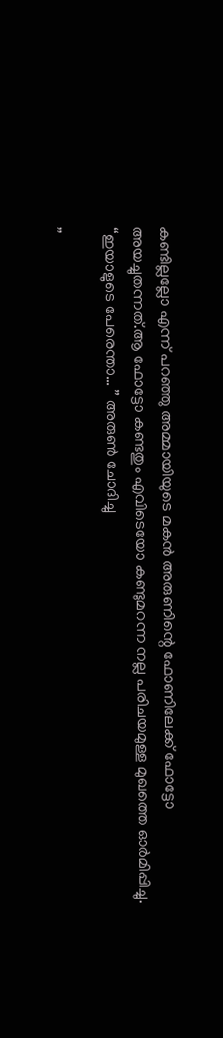കണ്ടില്ലല്ലോ എന്ന് പറഞ്ഞു അമ്മായിയുടെ മകൻ അരുണിന്റെ ഫോണിലേക്ക് ഫോട്ടോ അയച്ചുതന്നത്.ആ ഫോട്ടോ കണ്ടതും എവിടെയോ കണ്ടുമറന്ന നല്ല പരിചയമുള്ള മുഖത്തെ ഓർമിപ്പിച്ചു.
“ഇയാളുടെ പേരെന്താ… ” അരുൺ ചോദിച്ചു

”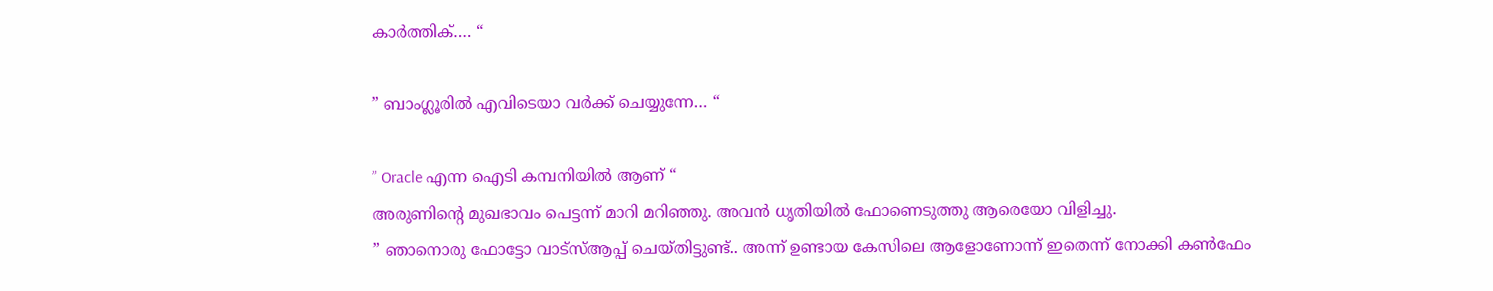കാർത്തിക്…. “

” ബാംഗ്ലൂരിൽ എവിടെയാ വർക്ക്‌ ചെയ്യുന്നേ… “

” Oracle എന്ന ഐടി കമ്പനിയിൽ ആണ് “
അരുണിന്റെ മുഖഭാവം പെട്ടന്ന് മാറി മറിഞ്ഞു. അവൻ ധൃതിയിൽ ഫോണെടുത്തു ആരെയോ വിളിച്ചു.
” ഞാനൊരു ഫോട്ടോ വാട്സ്ആപ്പ് ചെയ്തിട്ടുണ്ട്.. അന്ന് ഉണ്ടായ കേസിലെ ആളോണോന്ന് ഇതെന്ന് നോക്കി കൺഫേം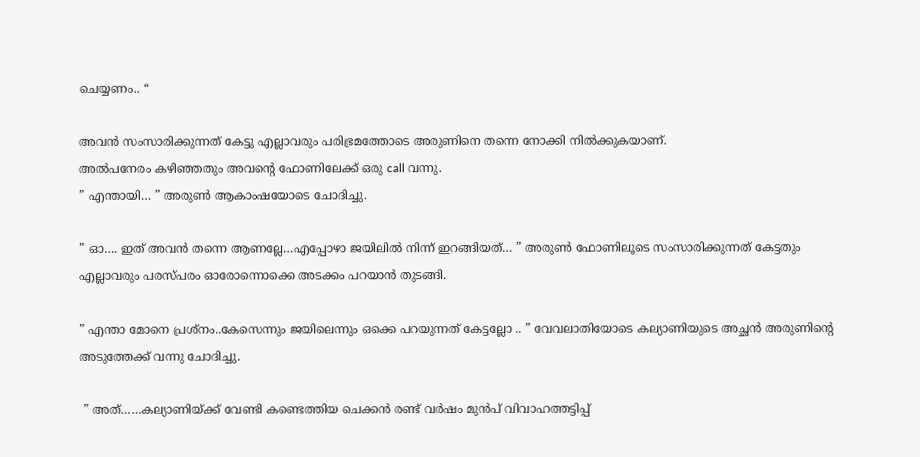ചെയ്യണം.. “

അവൻ സംസാരിക്കുന്നത് കേട്ടു എല്ലാവരും പരിഭ്രമത്തോടെ അരുണിനെ തന്നെ നോക്കി നിൽക്കുകയാണ്.
അൽപനേരം കഴിഞ്ഞതും അവന്റെ ഫോണിലേക്ക് ഒരു call വന്നു.
” എന്തായി… ” അരുൺ ആകാംഷയോടെ ചോദിച്ചു.

” ഓ…. ഇത് അവൻ തന്നെ ആണല്ലേ…എപ്പോഴാ ജയിലിൽ നിന്ന് ഇറങ്ങിയത്… ” അരുൺ ഫോണിലൂടെ സംസാരിക്കുന്നത് കേട്ടതും എല്ലാവരും പരസ്പരം ഓരോന്നൊക്കെ അടക്കം പറയാൻ തുടങ്ങി.

” എന്താ മോനെ പ്രശ്നം..കേസെന്നും ജയിലെന്നും ഒക്കെ പറയുന്നത് കേട്ടല്ലോ .. ” വേവലാതിയോടെ കല്യാണിയുടെ അച്ഛൻ അരുണിന്റെ അടുത്തേക്ക് വന്നു ചോദിച്ചു.

 ” അത്……കല്യാണിയ്ക്ക് വേണ്ടി കണ്ടെത്തിയ ചെക്കൻ രണ്ട് വർഷം മുൻപ് വിവാഹത്തട്ടിപ്പ്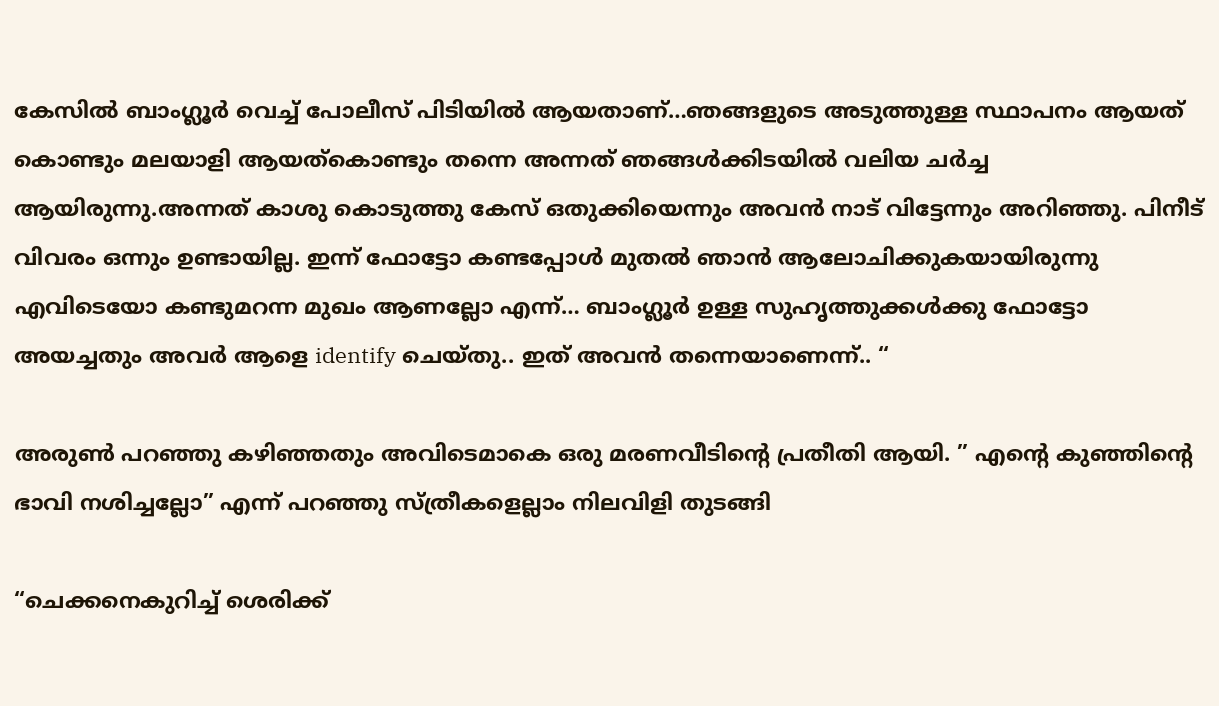കേസിൽ ബാംഗ്ലൂർ വെച്ച് പോലീസ് പിടിയിൽ ആയതാണ്…ഞങ്ങളുടെ അടുത്തുള്ള സ്ഥാപനം ആയത് കൊണ്ടും മലയാളി ആയത്കൊണ്ടും തന്നെ അന്നത് ഞങ്ങൾക്കിടയിൽ വലിയ ചർച്ച ആയിരുന്നു.അന്നത് കാശു കൊടുത്തു കേസ് ഒതുക്കിയെന്നും അവൻ നാട് വിട്ടേന്നും അറിഞ്ഞു. പിനീട് വിവരം ഒന്നും ഉണ്ടായില്ല. ഇന്ന് ഫോട്ടോ കണ്ടപ്പോൾ മുതൽ ഞാൻ ആലോചിക്കുകയായിരുന്നു എവിടെയോ കണ്ടുമറന്ന മുഖം ആണല്ലോ എന്ന്… ബാംഗ്ലൂർ ഉള്ള സുഹൃത്തുക്കൾക്കു ഫോട്ടോ അയച്ചതും അവർ ആളെ identify ചെയ്തു.. ഇത് അവൻ തന്നെയാണെന്ന്.. “

അരുൺ പറഞ്ഞു കഴിഞ്ഞതും അവിടെമാകെ ഒരു മരണവീടിന്റെ പ്രതീതി ആയി. ” എന്റെ കുഞ്ഞിന്റെ ഭാവി നശിച്ചല്ലോ” എന്ന് പറഞ്ഞു സ്ത്രീകളെല്ലാം നിലവിളി തുടങ്ങി

“ചെക്കനെകുറിച്ച് ശെരിക്ക്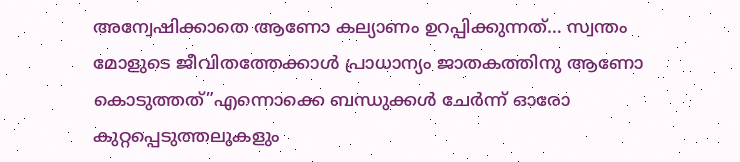അന്വേഷിക്കാതെ ആണോ കല്യാണം ഉറപ്പിക്കുന്നത്… സ്വന്തം മോളുടെ ജീവിതത്തേക്കാൾ പ്രാധാന്യം ജാതകത്തിനു ആണോ കൊടുത്തത്”എന്നൊക്കെ ബന്ധുക്കൾ ചേർന്ന് ഓരോ കുറ്റപ്പെടുത്തലുകളും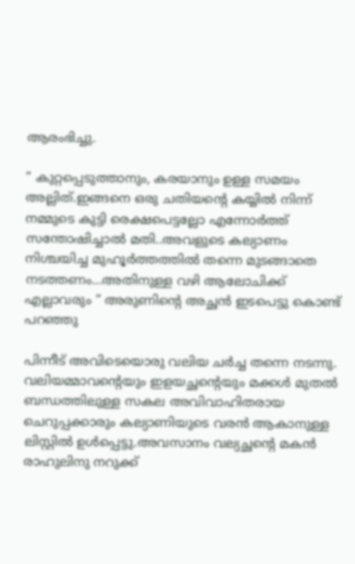ആരംഭിച്ചു.

” കുറ്റപ്പെടുത്താനും, കരയാനും ഉള്ള സമയം അല്ലിത്.ഇങ്ങനെ ഒരു ചതിയന്റെ കയ്യിൽ നിന്ന് നമ്മുടെ കുട്ടി രെക്ഷപെട്ടല്ലോ എന്നോർത്ത് സന്തോഷിച്ചാൽ മതി..അവളുടെ കല്യാണം നിശ്ചയിച്ച മുഹൂർത്തത്തിൽ തന്നെ മുടങ്ങാതെ നടത്തണം…അതിനുള്ള വഴി ആലോചിക്ക് എല്ലാവരും ” അരുണിന്റെ അച്ഛൻ ഇടപെട്ടു കൊണ്ട് പറഞ്ഞു

പിന്നീട് അവിടെയൊരു വലിയ ചർച്ച തന്നെ നടന്നു. വലിയമ്മാവന്റെയും ഇളയച്ഛന്റെയും മക്കൾ മുതൽ ബന്ധത്തിലുള്ള സകല അവിവാഹിതരായ ചെറുപ്പക്കാരും കല്യാണിയുടെ വരൻ ആകാനുള്ള ലിസ്റ്റിൽ ഉൾപ്പെട്ടു.അവസാനം വല്യച്ഛന്റെ മകൻ രാഹുലിനു നറുക്ക്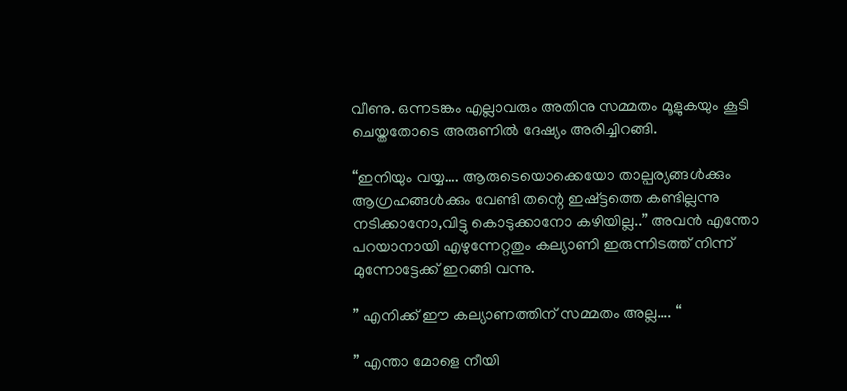വീണു. ഒന്നടങ്കം എല്ലാവരും അതിനു സമ്മതം മൂളുകയും കൂടി ചെയ്തതോടെ അരുണിൽ ദേഷ്യം അരിച്ചിറങ്ങി.

“ഇനിയും വയ്യ…. ആരുടെയൊക്കെയോ താല്പര്യങ്ങൾക്കും ആഗ്രഹങ്ങൾക്കും വേണ്ടി തന്റെ ഇഷ്ട്ടത്തെ കണ്ടില്ലന്നു നടിക്കാനോ,വിട്ടു കൊടുക്കാനോ കഴിയില്ല..” അവൻ എന്തോ പറയാനായി എഴുന്നേറ്റതും കല്യാണി ഇരുന്നിടത്ത് നിന്ന് മുന്നോട്ടേക്ക് ഇറങ്ങി വന്നു.

” എനിക്ക് ഈ കല്യാണത്തിന് സമ്മതം അല്ല…. “

” എന്താ മോളെ നീയി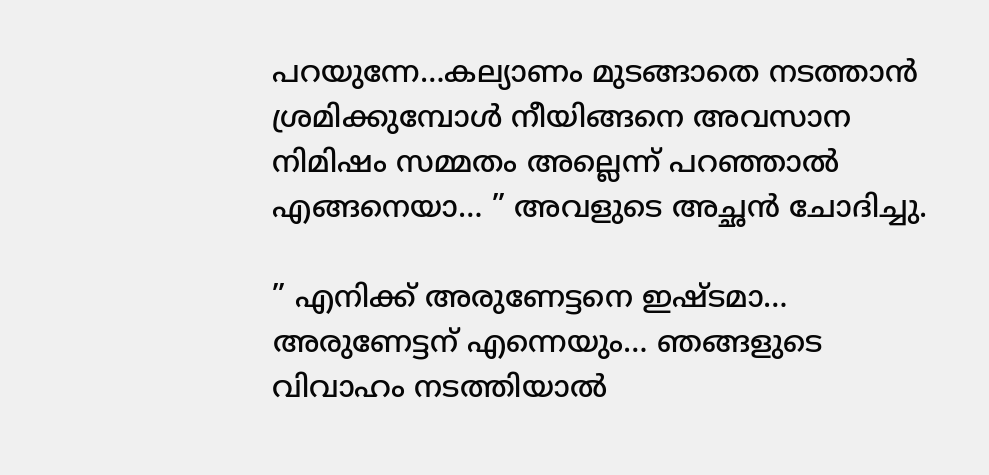പറയുന്നേ…കല്യാണം മുടങ്ങാതെ നടത്താൻ ശ്രമിക്കുമ്പോൾ നീയിങ്ങനെ അവസാന നിമിഷം സമ്മതം അല്ലെന്ന് പറഞ്ഞാൽ എങ്ങനെയാ… ” അവളുടെ അച്ഛൻ ചോദിച്ചു.

” എനിക്ക് അരുണേട്ടനെ ഇഷ്ടമാ… അരുണേട്ടന് എന്നെയും… ഞങ്ങളുടെ വിവാഹം നടത്തിയാൽ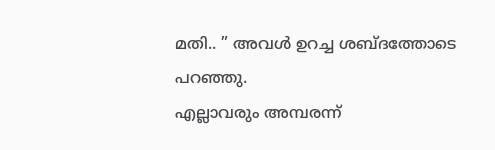മതി.. ” അവൾ ഉറച്ച ശബ്ദത്തോടെ പറഞ്ഞു.
എല്ലാവരും അമ്പരന്ന്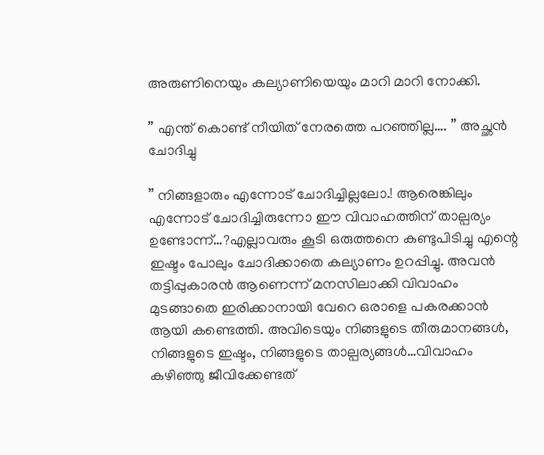അരുണിനെയും കല്യാണിയെയും മാറി മാറി നോക്കി.

” എന്ത് കൊണ്ട് നീയിത് നേരത്തെ പറഞ്ഞില്ല…. ” അച്ഛൻ ചോദിച്ചു

” നിങ്ങളാരും എന്നോട് ചോദിച്ചില്ലലോ.! ആരെങ്കിലും എന്നോട് ചോദിച്ചിരുന്നോ ഈ വിവാഹത്തിന് താല്പര്യം ഉണ്ടോന്ന്…?എല്ലാവരും കൂടി ഒരുത്തനെ കണ്ടുപിടിച്ചു എന്റെ ഇഷ്ടം പോലും ചോദിക്കാതെ കല്യാണം ഉറപ്പിച്ചു. അവൻ തട്ടിപ്പുകാരൻ ആണെന്ന് മനസിലാക്കി വിവാഹം മുടങ്ങാതെ ഇരിക്കാനായി വേറെ ഒരാളെ പകരക്കാൻ ആയി കണ്ടെത്തി. അവിടെയും നിങ്ങളുടെ തീരുമാനങ്ങൾ, നിങ്ങളുടെ ഇഷ്ടം, നിങ്ങളുടെ താല്പര്യങ്ങൾ…വിവാഹം കഴിഞ്ഞു ജീവിക്കേണ്ടത്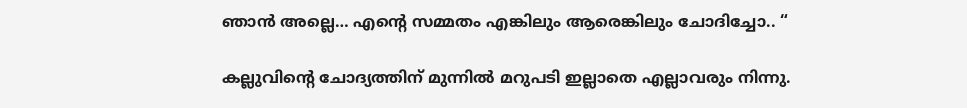ഞാൻ അല്ലെ… എന്റെ സമ്മതം എങ്കിലും ആരെങ്കിലും ചോദിച്ചോ.. “

കല്ലുവിന്റെ ചോദ്യത്തിന് മുന്നിൽ മറുപടി ഇല്ലാതെ എല്ലാവരും നിന്നു.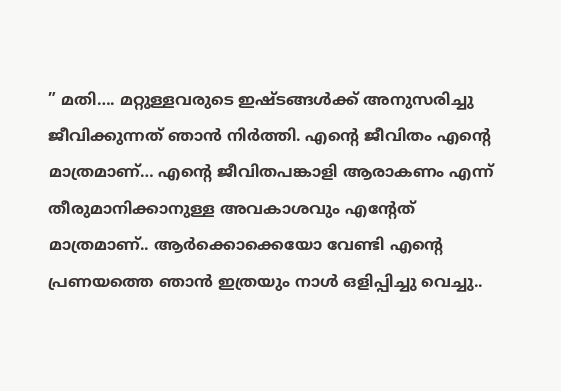” മതി…. മറ്റുള്ളവരുടെ ഇഷ്ടങ്ങൾക്ക് അനുസരിച്ചു ജീവിക്കുന്നത് ഞാൻ നിർത്തി. എന്റെ ജീവിതം എന്റെ മാത്രമാണ്… എന്റെ ജീവിതപങ്കാളി ആരാകണം എന്ന് തീരുമാനിക്കാനുള്ള അവകാശവും എന്റേത് മാത്രമാണ്.. ആർക്കൊക്കെയോ വേണ്ടി എന്റെ പ്രണയത്തെ ഞാൻ ഇത്രയും നാൾ ഒളിപ്പിച്ചു വെച്ചു..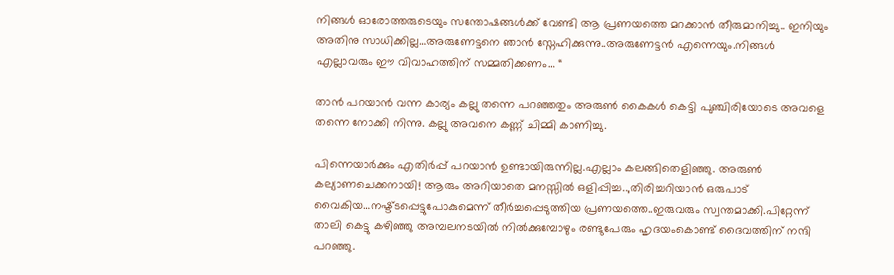നിങ്ങൾ ഓരോത്തരുടെയും സന്തോഷങ്ങൾക്ക് വേണ്ടി ആ പ്രണയത്തെ മറക്കാൻ തീരുമാനിച്ചു.. ഇനിയും അതിനു സാധിക്കില്ല…അരുണേട്ടനെ ഞാൻ സ്നേഹിക്കുന്നു..അരുണേട്ടൻ എന്നെയും.നിങ്ങൾ എല്ലാവരും ഈ വിവാഹത്തിന് സമ്മതിക്കണം… “

താൻ പറയാൻ വന്ന കാര്യം കല്ലു തന്നെ പറഞ്ഞതും അരുൺ കൈകൾ കെട്ടി പുഞ്ചിരിയോടെ അവളെ തന്നെ നോക്കി നിന്നു. കല്ലു അവനെ കണ്ണ് ചിമ്മി കാണിച്ചു.

പിന്നെയാർക്കും എതിർപ്പ് പറയാൻ ഉണ്ടായിരുന്നില്ല.എല്ലാം കലങ്ങിതെളിഞ്ഞു. അരുൺ കല്യാണചെക്കനായി! ആരും അറിയാതെ മനസ്സിൽ ഒളിപ്പിച്ച..,തിരിച്ചറിയാൻ ഒരുപാട് വൈകിയ…നഷ്ട്ടപ്പെട്ടുപോകുമെന്ന് തീർച്ചപ്പെടുത്തിയ പ്രണയത്തെ..ഇരുവരും സ്വന്തമാക്കി.പിറ്റേന്ന് താലി കെട്ടു കഴിഞ്ഞു അമ്പലനടയിൽ നിൽക്കുമ്പോഴും രണ്ടുപേരും ഹൃദയംകൊണ്ട് ദൈവത്തിന് നന്ദി പറഞ്ഞു.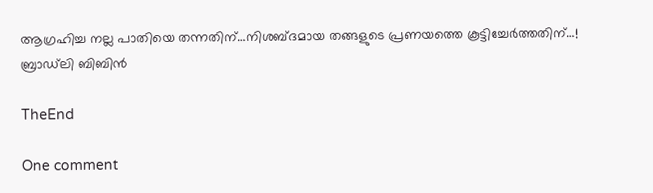ആഗ്രഹിച്ച നല്ല പാതിയെ തന്നതിന്…നിശബ്ദമായ തങ്ങളുടെ പ്രണയത്തെ കൂട്ടിച്ചേർത്തതിന്…! ബ്രാഡ്‍ലി ബിബിൻ

TheEnd

One comment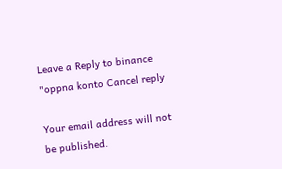Leave a Reply to binance "oppna konto Cancel reply

Your email address will not be published.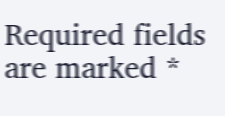Required fields are marked *